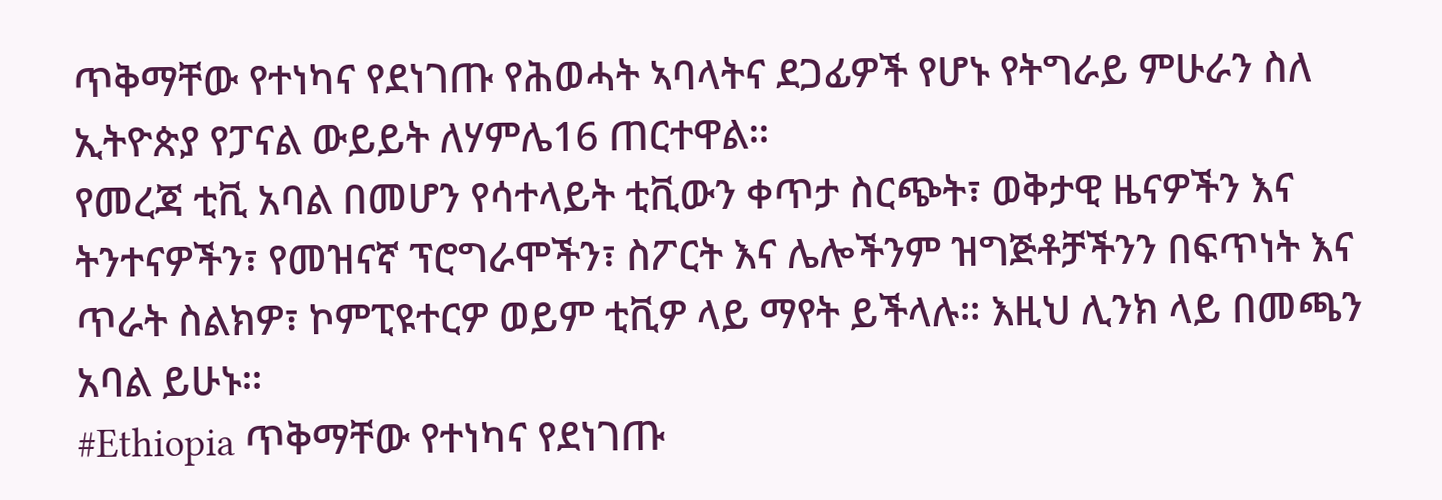ጥቅማቸው የተነካና የደነገጡ የሕወሓት ኣባላትና ደጋፊዎች የሆኑ የትግራይ ምሁራን ስለ ኢትዮጵያ የፓናል ውይይት ለሃምሌ16 ጠርተዋል።
የመረጃ ቲቪ አባል በመሆን የሳተላይት ቲቪውን ቀጥታ ስርጭት፣ ወቅታዊ ዜናዎችን እና ትንተናዎችን፣ የመዝናኛ ፕሮግራሞችን፣ ስፖርት እና ሌሎችንም ዝግጅቶቻችንን በፍጥነት እና ጥራት ስልክዎ፣ ኮምፒዩተርዎ ወይም ቲቪዎ ላይ ማየት ይችላሉ። እዚህ ሊንክ ላይ በመጫን አባል ይሁኑ።
#Ethiopia ጥቅማቸው የተነካና የደነገጡ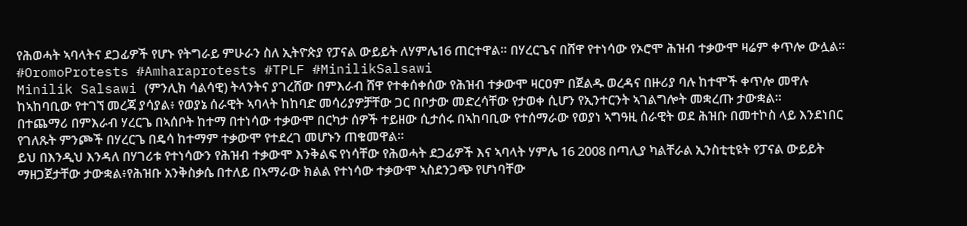የሕወሓት ኣባላትና ደጋፊዎች የሆኑ የትግራይ ምሁራን ስለ ኢትዮጵያ የፓናል ውይይት ለሃምሌ16 ጠርተዋል። በሃረርጌና በሸዋ የተነሳው የኦሮሞ ሕዝብ ተቃውሞ ዛሬም ቀጥሎ ውሏል። #OromoProtests #Amharaprotests #TPLF #MinilikSalsawi
Minilik Salsawi (ምንሊክ ሳልሳዊ) ትላንትና ያገረሸው በምእራብ ሸዋ የተቀሰቀሰው የሕዝብ ተቃውሞ ዛርዐም በጀልዱ ወረዳና በዙሪያ ባሉ ከተሞች ቀጥሎ መዋሉ ከኣከባቢው የተገኘ መረጃ ያሳያል፥ የወያኔ ሰራዊት ኣባላት ከከባድ መሳሪያዎቻቸው ጋር በቦታው መድረሳቸው የታወቀ ሲሆን የኢንተርንት ኣገልግሎት መቋረጡ ታውቋል።
በተጨማሪ በምእራብ ሃረርጌ በኣሰቦት ከተማ በተነሳው ተቃውሞ በርካታ ሰዎች ተይዘው ሲታሰሩ በኣከባቢው የተሰማራው የወያነ ኣግዓዚ ሰራዊት ወደ ሕዝቡ በመተኮስ ላይ እንደነበር የገለጹት ምንጮች በሃረርጌ በዴሳ ከተማም ተቃውሞ የተደረገ መሆኑን ጠቁመዋል።
ይህ በእንዲህ እንዳለ በሃገሪቱ የተነሳውን የሕዝብ ተቃውሞ እንቅልፍ የነሳቸው የሕወሓት ደጋፊዎች እና ኣባላት ሃምሌ 16 2008 በጣሊያ ካልቸራል ኢንስቲቲዩት የፓናል ውይይት ማዘጋጀታቸው ታውቋል፥የሕዝቡ አንቅስቃሴ በተለይ በኣማራው ክልል የተነሳው ተቃውሞ ኣስደንጋጭ የሆነባቸው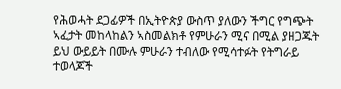የሕወሓት ደጋፊዎች በኢትዮጵያ ውስጥ ያለውን ችግር የግጭት ኣፈታት መከላከልን ኣስመልክቶ የምሁራን ሚና በሚል ያዘጋጁት ይህ ውይይት በሙሉ ምሁራን ተብለው የሚሳተፉት የትግራይ ተወላጆች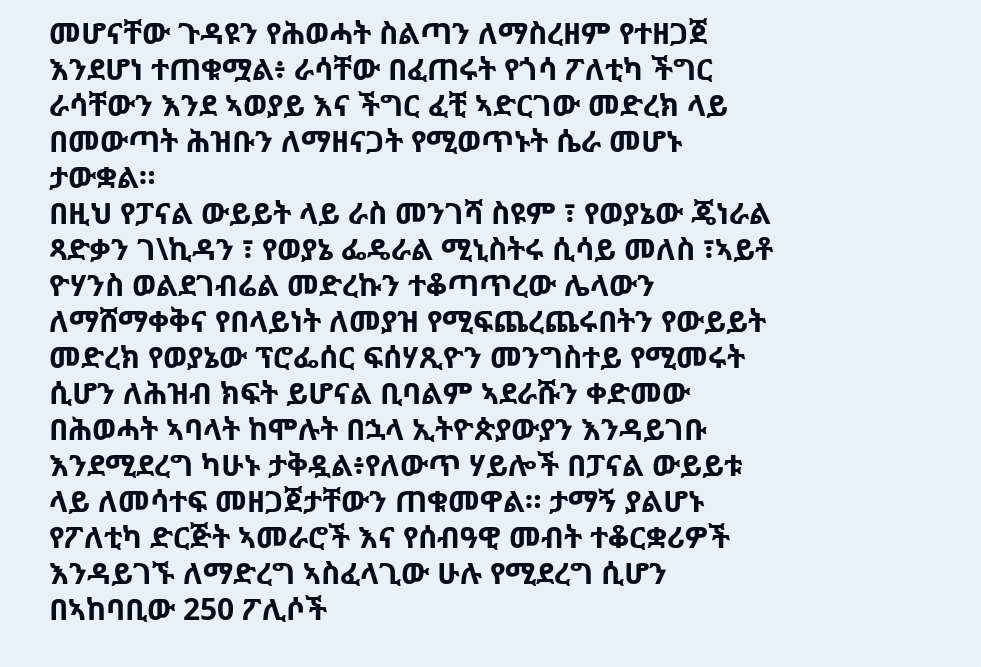መሆናቸው ጉዳዩን የሕወሓት ስልጣን ለማስረዘም የተዘጋጀ እንደሆነ ተጠቁሟል፥ ራሳቸው በፈጠሩት የጎሳ ፖለቲካ ችግር ራሳቸውን እንደ ኣወያይ እና ችግር ፈቺ ኣድርገው መድረክ ላይ በመውጣት ሕዝቡን ለማዘናጋት የሚወጥኑት ሴራ መሆኑ ታውቋል።
በዚህ የፓናል ውይይት ላይ ራስ መንገሻ ስዩም ፣ የወያኔው ጄነራል ጻድቃን ገ\ኪዳን ፣ የወያኔ ፌዴራል ሚኒስትሩ ሲሳይ መለስ ፣ኣይቶ ዮሃንስ ወልደገብሬል መድረኩን ተቆጣጥረው ሌላውን ለማሸማቀቅና የበላይነት ለመያዝ የሚፍጨረጨሩበትን የውይይት መድረክ የወያኔው ፕሮፌሰር ፍሰሃጺዮን መንግስተይ የሚመሩት ሲሆን ለሕዝብ ክፍት ይሆናል ቢባልም ኣደራሹን ቀድመው በሕወሓት ኣባላት ከሞሉት በኋላ ኢትዮጵያውያን እንዳይገቡ እንደሚደረግ ካሁኑ ታቅዷል፥የለውጥ ሃይሎች በፓናል ውይይቱ ላይ ለመሳተፍ መዘጋጀታቸውን ጠቁመዋል። ታማኝ ያልሆኑ የፖለቲካ ድርጅት ኣመራሮች እና የሰብዓዊ መብት ተቆርቋሪዎች እንዳይገኙ ለማድረግ ኣስፈላጊው ሁሉ የሚደረግ ሲሆን በኣከባቢው 250 ፖሊሶች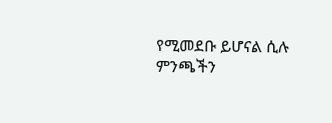የሚመደቡ ይሆናል ሲሉ ምንጫችን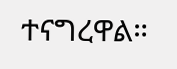ተናግረዋል።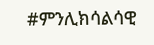#ምንሊክሳልሳዊ